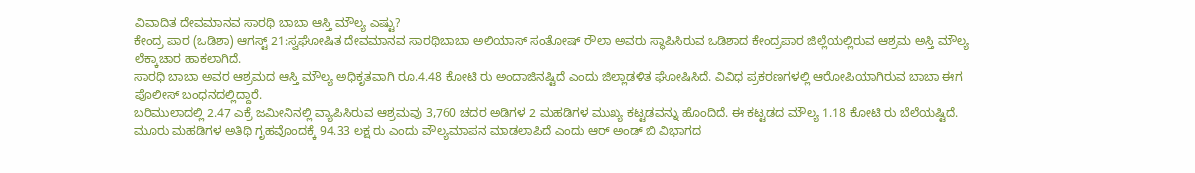ವಿವಾದಿತ ದೇವಮಾನವ ಸಾರಥಿ ಬಾಬಾ ಆಸ್ತಿ ಮೌಲ್ಯ ಎಷ್ಟು?
ಕೇಂದ್ರ ಪಾರ (ಒಡಿಶಾ) ಆಗಸ್ಟ್ 21:ಸ್ವಘೋಷಿತ ದೇವಮಾನವ ಸಾರಥಿಬಾಬಾ ಅಲಿಯಾಸ್ ಸಂತೋಷ್ ರೌಲಾ ಅವರು ಸ್ಥಾಪಿಸಿರುವ ಒಡಿಶಾದ ಕೇಂದ್ರಪಾರ ಜಿಲ್ಲೆಯಲ್ಲಿರುವ ಆಶ್ರಮ ಅಸ್ತಿ ಮೌಲ್ಯ ಲೆಕ್ಕಾಚಾರ ಹಾಕಲಾಗಿದೆ.
ಸಾರಧಿ ಬಾಬಾ ಅವರ ಆಶ್ರಮದ ಆಸ್ತಿ ಮೌಲ್ಯ ಅಧಿಕೃತವಾಗಿ ರೂ.4.48 ಕೋಟಿ ರು ಅಂದಾಜಿನಷ್ಟಿದೆ ಎಂದು ಜಿಲ್ಲಾಡಳಿತ ಘೋಷಿಸಿದೆ. ವಿವಿಧ ಪ್ರಕರಣಗಳಲ್ಲಿ ಆರೋಪಿಯಾಗಿರುವ ಬಾಬಾ ಈಗ ಪೊಲೀಸ್ ಬಂಧನದಲ್ಲಿದ್ದಾರೆ.
ಬರಿಮುಲಾದಲ್ಲಿ 2.47 ಎಕ್ರೆ ಜಮೀನಿನಲ್ಲಿ ವ್ಯಾಪಿಸಿರುವ ಆಶ್ರಮವು 3,760 ಚದರ ಅಡಿಗಳ 2 ಮಹಡಿಗಳ ಮುಖ್ಯ ಕಟ್ಟಡವನ್ನು ಹೊಂದಿದೆ. ಈ ಕಟ್ಟಡದ ಮೌಲ್ಯ 1.18 ಕೋಟಿ ರು ಬೆಲೆಯಷ್ಟಿದೆ. ಮೂರು ಮಹಡಿಗಳ ಅತಿಥಿ ಗೃಹವೊಂದಕ್ಕೆ 94.33 ಲಕ್ಷ ರು ಎಂದು ವೌಲ್ಯಮಾಪನ ಮಾಡಲಾಪಿದೆ ಎಂದು ಆರ್ ಅಂಡ್ ಬಿ ವಿಭಾಗದ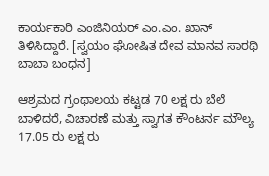ಕಾರ್ಯಕಾರಿ ಎಂಜಿನಿಯರ್ ಎಂ.ಎಂ. ಖಾನ್ ತಿಳಿಸಿದ್ದಾರೆ. [ಸ್ವಯಂ ಘೋಷಿತ ದೇವ ಮಾನವ ಸಾರಥಿ ಬಾಬಾ ಬಂಧನ]

ಆಶ್ರಮದ ಗ್ರಂಥಾಲಯ ಕಟ್ಟಡ 70 ಲಕ್ಷ ರು ಬೆಲೆ ಬಾಳಿದರೆ, ವಿಚಾರಣೆ ಮತ್ತು ಸ್ವಾಗತ ಕೌಂಟರ್ನ ಮೌಲ್ಯ 17.05 ರು ಲಕ್ಷ ರು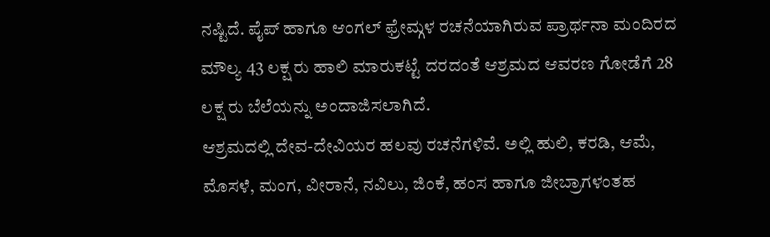ನಷ್ಟಿದೆ. ಪೈಪ್ ಹಾಗೂ ಆಂಗಲ್ ಫ್ರೇಮ್ಗಳ ರಚನೆಯಾಗಿರುವ ಪ್ರಾರ್ಥನಾ ಮಂದಿರದ ಮೌಲ್ಯ 43 ಲಕ್ಷ ರು ಹಾಲಿ ಮಾರುಕಟ್ಟೆ ದರದಂತೆ ಆಶ್ರಮದ ಆವರಣ ಗೋಡೆಗೆ 28 ಲಕ್ಷ ರು ಬೆಲೆಯನ್ನು ಅಂದಾಜಿಸಲಾಗಿದೆ.
ಆಶ್ರಮದಲ್ಲಿ ದೇವ-ದೇವಿಯರ ಹಲವು ರಚನೆಗಳಿವೆ. ಅಲ್ಲಿ ಹುಲಿ, ಕರಡಿ, ಆಮೆ, ಮೊಸಳೆ, ಮಂಗ, ವೀರಾನೆ, ನವಿಲು, ಜಿಂಕೆ, ಹಂಸ ಹಾಗೂ ಜೀಬ್ರಾಗಳಂತಹ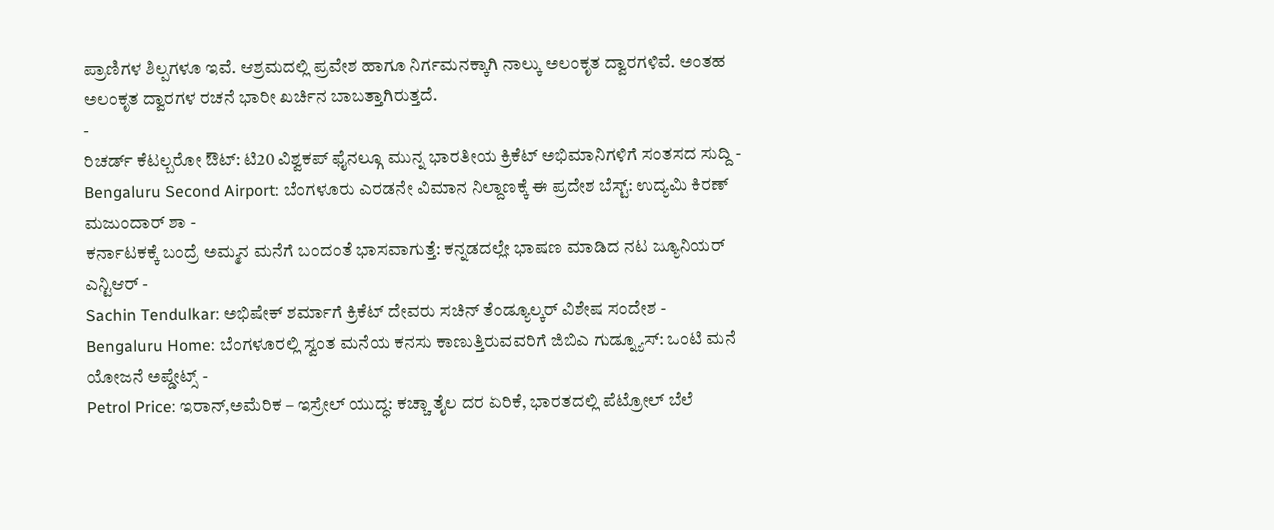ಪ್ರಾಣಿಗಳ ಶಿಲ್ಪಗಳೂ ಇವೆ. ಆಶ್ರಮದಲ್ಲಿ ಪ್ರವೇಶ ಹಾಗೂ ನಿರ್ಗಮನಕ್ಕಾಗಿ ನಾಲ್ಕು ಅಲಂಕೃತ ದ್ವಾರಗಳಿವೆ. ಅಂತಹ ಅಲಂಕೃತ ದ್ವಾರಗಳ ರಚನೆ ಭಾರೀ ಖರ್ಚಿನ ಬಾಬತ್ತಾಗಿರುತ್ತದೆ.
-
ರಿಚರ್ಡ್ ಕೆಟಲ್ಬರೋ ಔಟ್: ಟಿ20 ವಿಶ್ವಕಪ್ ಫೈನಲ್ಗೂ ಮುನ್ನ ಭಾರತೀಯ ಕ್ರಿಕೆಟ್ ಅಭಿಮಾನಿಗಳಿಗೆ ಸಂತಸದ ಸುದ್ದಿ -
Bengaluru Second Airport: ಬೆಂಗಳೂರು ಎರಡನೇ ವಿಮಾನ ನಿಲ್ದಾಣಕ್ಕೆ ಈ ಪ್ರದೇಶ ಬೆಸ್ಟ್: ಉದ್ಯಮಿ ಕಿರಣ್ ಮಜುಂದಾರ್ ಶಾ -
ಕರ್ನಾಟಕಕ್ಕೆ ಬಂದ್ರೆ ಅಮ್ಮನ ಮನೆಗೆ ಬಂದಂತೆ ಭಾಸವಾಗುತ್ತೆ: ಕನ್ನಡದಲ್ಲೇ ಭಾಷಣ ಮಾಡಿದ ನಟ ಜ್ಯೂನಿಯರ್ ಎನ್ಟಿಆರ್ -
Sachin Tendulkar: ಅಭಿಷೇಕ್ ಶರ್ಮಾಗೆ ಕ್ರಿಕೆಟ್ ದೇವರು ಸಚಿನ್ ತೆಂಡ್ಯೂಲ್ಕರ್ ವಿಶೇಷ ಸಂದೇಶ -
Bengaluru Home: ಬೆಂಗಳೂರಲ್ಲಿ ಸ್ವಂತ ಮನೆಯ ಕನಸು ಕಾಣುತ್ತಿರುವವರಿಗೆ ಜಿಬಿಎ ಗುಡ್ನ್ಯೂಸ್: ಒಂಟಿ ಮನೆ ಯೋಜನೆ ಅಪ್ಡೇಟ್ಸ್ -
Petrol Price: ಇರಾನ್,ಅಮೆರಿಕ – ಇಸ್ರೇಲ್ ಯುದ್ಧ: ಕಚ್ಚಾ ತೈಲ ದರ ಏರಿಕೆ, ಭಾರತದಲ್ಲಿ ಪೆಟ್ರೋಲ್ ಬೆಲೆ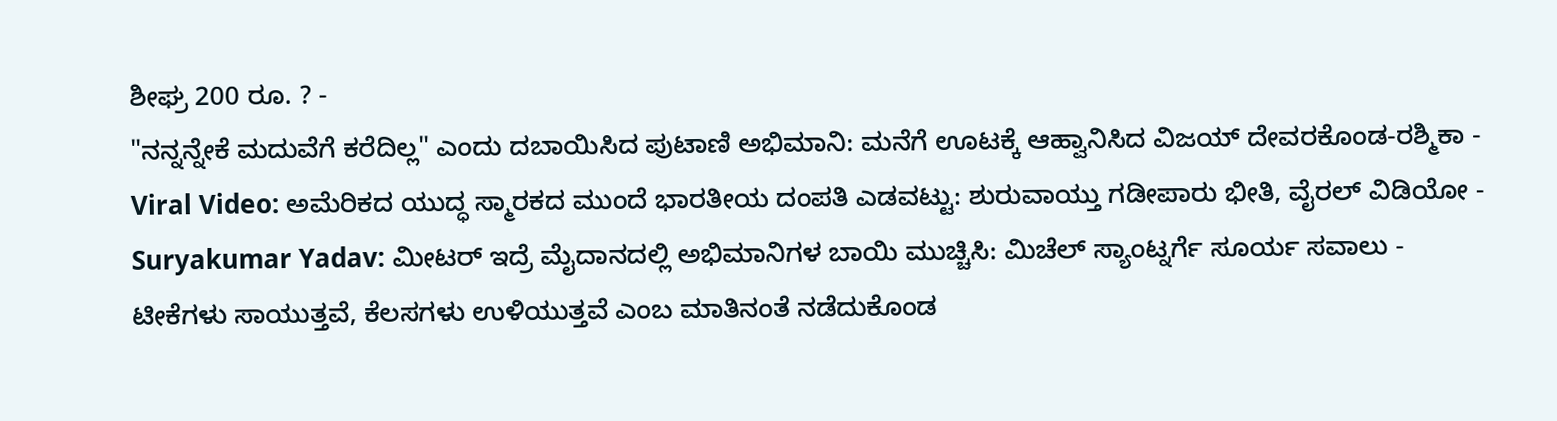ಶೀಘ್ರ 200 ರೂ. ? -
"ನನ್ನನ್ನೇಕೆ ಮದುವೆಗೆ ಕರೆದಿಲ್ಲ" ಎಂದು ದಬಾಯಿಸಿದ ಪುಟಾಣಿ ಅಭಿಮಾನಿ: ಮನೆಗೆ ಊಟಕ್ಕೆ ಆಹ್ವಾನಿಸಿದ ವಿಜಯ್ ದೇವರಕೊಂಡ-ರಶ್ಮಿಕಾ -
Viral Video: ಅಮೆರಿಕದ ಯುದ್ಧ ಸ್ಮಾರಕದ ಮುಂದೆ ಭಾರತೀಯ ದಂಪತಿ ಎಡವಟ್ಟು: ಶುರುವಾಯ್ತು ಗಡೀಪಾರು ಭೀತಿ, ವೈರಲ್ ವಿಡಿಯೋ -
Suryakumar Yadav: ಮೀಟರ್ ಇದ್ರೆ ಮೈದಾನದಲ್ಲಿ ಅಭಿಮಾನಿಗಳ ಬಾಯಿ ಮುಚ್ಚಿಸಿ: ಮಿಚೆಲ್ ಸ್ಯಾಂಟ್ನರ್ಗೆ ಸೂರ್ಯ ಸವಾಲು -
ಟೀಕೆಗಳು ಸಾಯುತ್ತವೆ, ಕೆಲಸಗಳು ಉಳಿಯುತ್ತವೆ ಎಂಬ ಮಾತಿನಂತೆ ನಡೆದುಕೊಂಡ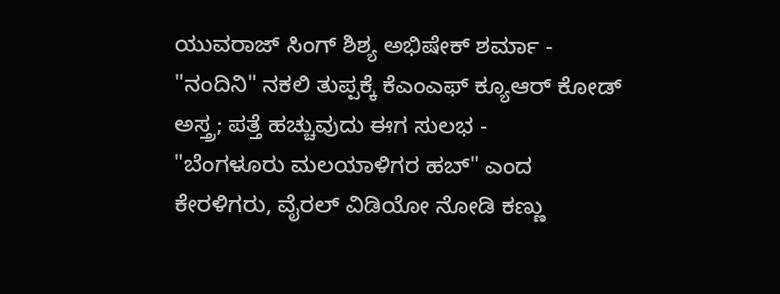ಯುವರಾಜ್ ಸಿಂಗ್ ಶಿಶ್ಯ ಅಭಿಷೇಕ್ ಶರ್ಮಾ -
"ನಂದಿನಿ" ನಕಲಿ ತುಪ್ಪಕ್ಕೆ ಕೆಎಂಎಫ್ ಕ್ಯೂಆರ್ ಕೋಡ್ ಅಸ್ತ್ರ; ಪತ್ತೆ ಹಚ್ಚುವುದು ಈಗ ಸುಲಭ -
"ಬೆಂಗಳೂರು ಮಲಯಾಳಿಗರ ಹಬ್" ಎಂದ ಕೇರಳಿಗರು, ವೈರಲ್ ವಿಡಿಯೋ ನೋಡಿ ಕಣ್ಣು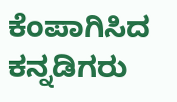ಕೆಂಪಾಗಿಸಿದ ಕನ್ನಡಿಗರು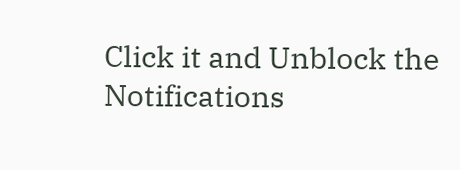Click it and Unblock the Notifications